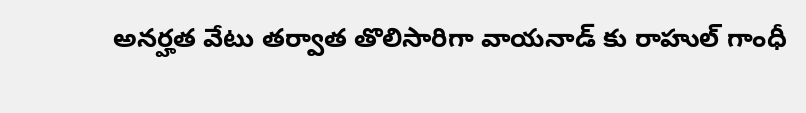అనర్హత వేటు తర్వాత తొలిసారిగా వాయనాడ్‌ కు రాహుల్ గాంధీ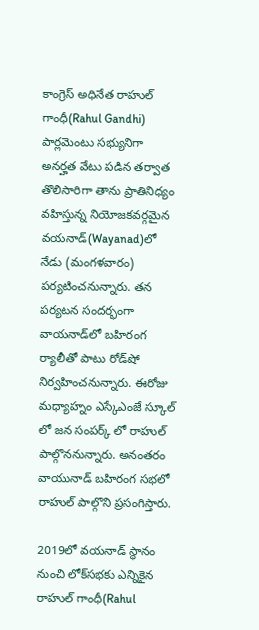కాంగ్రెస్ అధినేత రాహుల్ గాంధీ(Rahul Gandhi) పార్లమెంటు సభ్యునిగా అనర్హత వేటు పడిన తర్వాత తొలిసారిగా తాను ప్రాతినిధ్యం వహిస్తున్న నియోజకవర్గమైన వయనాడ్‌(Wayanad)లో నేడు (మంగళవారం) పర్యటించనున్నారు. తన పర్యటన సందర్భంగా వాయనాడ్‌లో బహిరంగ ర్యాలీతో పాటు రోడ్‌షో నిర్వహించనున్నారు. ఈరోజు మధ్యాహ్నం ఎస్కేఎంజే స్కూల్ లో జన సంపర్క్ లో రాహుల్ పాల్గొననున్నారు. అనంతరం వాయునాడ్ బహిరంగ సభలో రాహుల్ పాల్గొని ప్రసంగిస్తారు.

2019లో వయనాడ్ స్థానం నుంచి లోక్‌సభకు ఎన్నికైన రాహుల్ గాంధీ(Rahul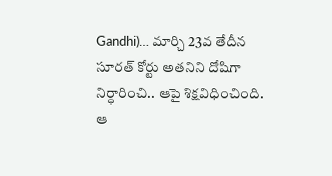Gandhi)… మార్చి 23వ తేదీన సూరత్ కోర్టు అతనిని దోషిగా నిర్ధారించి.. ఆపై శిక్షవిధించింది. ఆ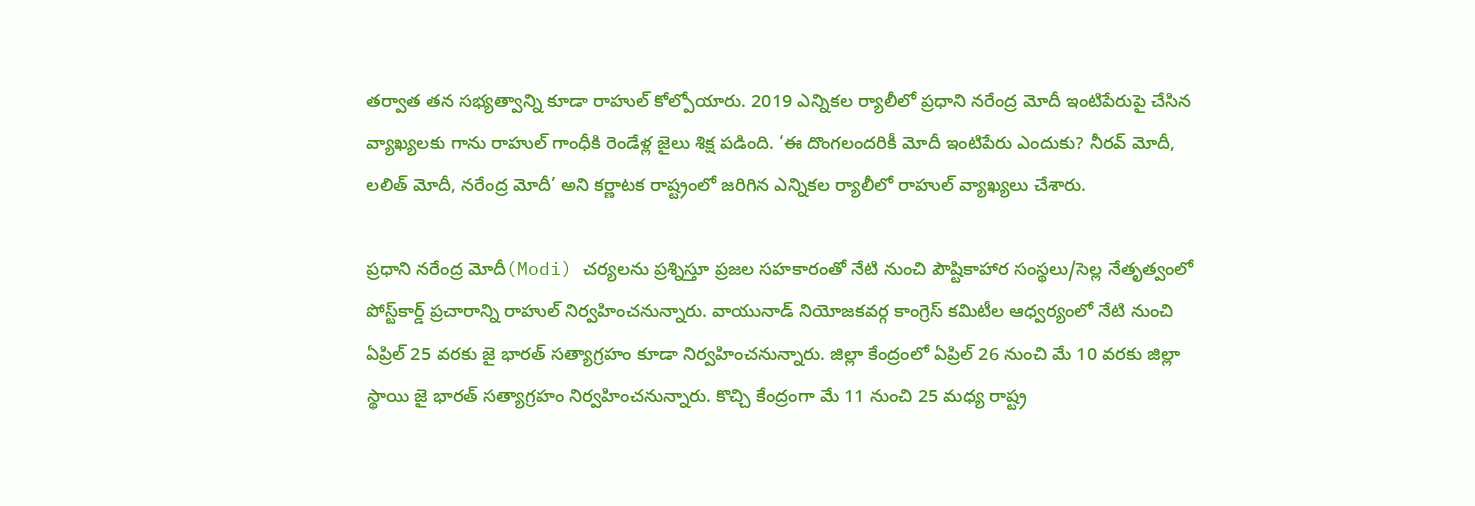తర్వాత తన సభ్యత్వాన్ని కూడా రాహుల్ కోల్పోయారు. 2019 ఎన్నికల ర్యాలీలో ప్రధాని నరేంద్ర మోదీ ఇంటిపేరుపై చేసిన వ్యాఖ్యలకు గాను రాహుల్ గాంధీకి రెండేళ్ల జైలు శిక్ష పడింది. ‘ఈ దొంగలందరికీ మోదీ ఇంటిపేరు ఎందుకు? నీరవ్ మోదీ, లలిత్ మోదీ, నరేంద్ర మోదీ’ అని కర్ణాటక రాష్ట్రంలో జరిగిన ఎన్నికల ర్యాలీలో రాహుల్ వ్యాఖ్యలు చేశారు.

ప్రధాని నరేంద్ర మోదీ(Modi) చర్యలను ప్రశ్నిస్తూ ప్రజల సహకారంతో నేటి నుంచి పౌష్టికాహార సంస్థలు/సెల్ల నేతృత్వంలో పోస్ట్‌కార్డ్ ప్రచారాన్ని రాహుల్ నిర్వహించనున్నారు. వాయునాడ్ నియోజకవర్గ కాంగ్రెస్ కమిటీల ఆధ్వర్యంలో నేటి నుంచి ఏప్రిల్ 25 వరకు జై భారత్ సత్యాగ్రహం కూడా నిర్వహించనున్నారు. జిల్లా కేంద్రంలో ఏప్రిల్ 26 నుంచి మే 10 వరకు జిల్లా స్థాయి జై భారత్ సత్యాగ్రహం నిర్వహించనున్నారు. కొచ్చి కేంద్రంగా మే 11 నుంచి 25 మధ్య రాష్ట్ర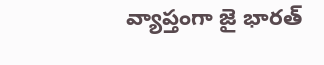వ్యాప్తంగా జై భారత్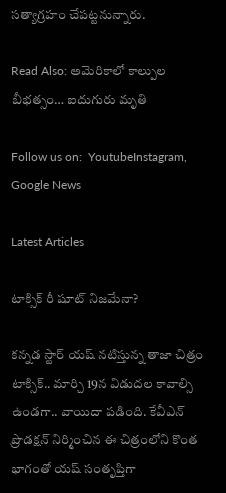సత్యాగ్రహం చేపట్టనున్నారు.

Read Also: అమెరికాలో కాల్పుల బీభత్సం… ఐదుగురు మృతి

Follow us on:  YoutubeInstagram, Google News

Latest Articles

టాక్సిక్‌ రీ షూట్‌ నిజమేనా?

కన్నడ స్టార్ యష్‌ నటిస్తున్న తాజా చిత్రం టాక్సిక్‌.. మార్చి 19న విడుదల కావాల్సి ఉండగా.. వాయిదా పడింది. కేవీఎన్‌ ప్రొడక్షన్‌ నిర్మించిన ఈ చిత్రంలోని కొంత భాగంతో యష్‌ సంతృప్తిగా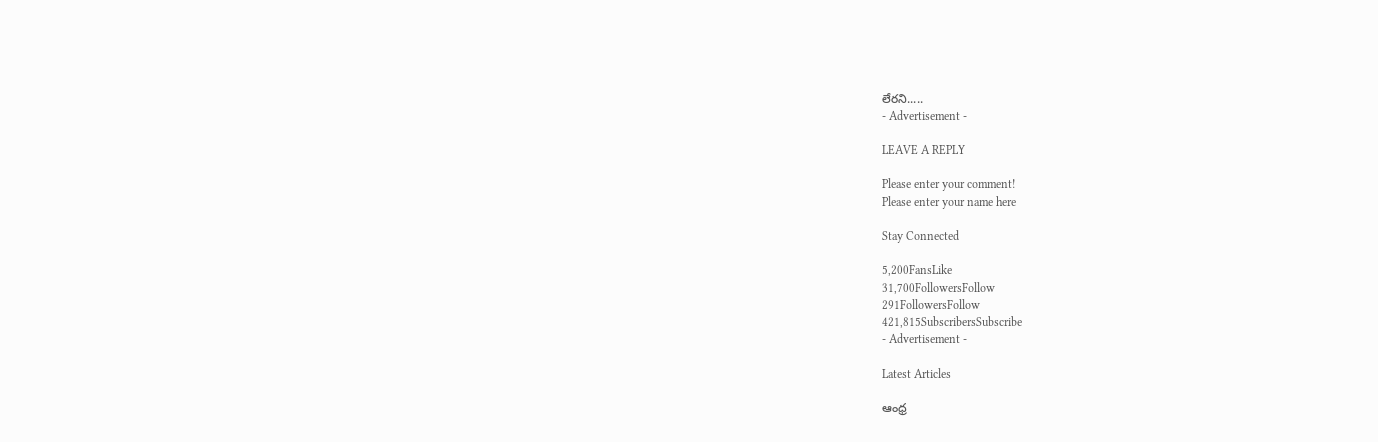లేరని.....
- Advertisement -

LEAVE A REPLY

Please enter your comment!
Please enter your name here

Stay Connected

5,200FansLike
31,700FollowersFollow
291FollowersFollow
421,815SubscribersSubscribe
- Advertisement -

Latest Articles

ఆంధ్ర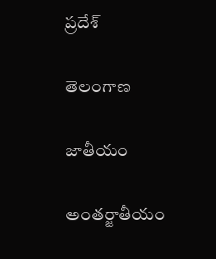ప్రదేశ్

తెలంగాణ

జాతీయం

అంతర్జాతీయం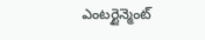ఎంటర్టైన్మెంట్